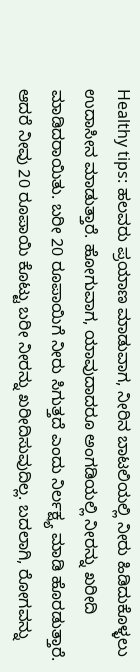Healthy tips: ಹಲವರು ಪ್ರಯಾಣ ಮಾಡುವಾಗ, ನೀರಿನ ಬಾಟಲಿಯಲ್ಲಿ ನೀರು ಹಿಡಿದುಕೊಳ್ಳಲು ಉದಾಸೀನ ಮಾಡುತ್ತಾರೆ. ಹೋಗುವಾಗ, ಯಾವುದಾದರೂ ಅಂಗಡಿಯಲ್ಲಿ ನೀರನ್ನು ಖರೀದಿ ಮಾಡಿದರಾಯಿತು. ಬರೀ 20 ರೂಪಾಯಿಗೆ ನೀರು ಸಿಗುತ್ತದೆ ಎಂದು ನಿರ್ಲಕ್ಷ್ಯ ಮಾಡಿ ಹೊರಡುತ್ತಾರೆ. ಆದರೆ ನೀವು 20 ರೂಪಾಯಿ ಕೊಟ್ಟು ಬರೀ ನೀರನ್ನು ಖರೀದಿಸುವುದಿಲ್ಲ. ಬದಲಾಗಿ, ರೋಗವನ್ನು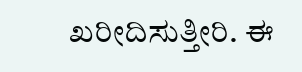ಖರೀದಿಸುತ್ತೀರಿ. ಈ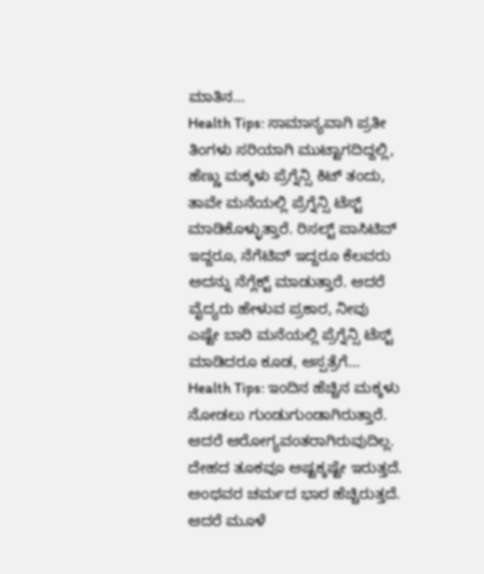ಮಾತಿನ...
Health Tips: ಸಾಮಾನ್ಯವಾಗಿ ಪ್ರತೀ ತಿಂಗಳು ಸರಿಯಾಗಿ ಮುಟ್ಟಾಗದಿದ್ದಲ್ಲಿ, ಹೆಣ್ಣು ಮಕ್ಕಳು ಪ್ರೆಗ್ನೆನ್ಸಿ ಕಿಟ್ ತಂದು, ತಾವೇ ಮನೆಯಲ್ಲಿ ಪ್ರೆಗ್ನೆನ್ಸಿ ಟೆಸ್ಟ್ ಮಾಡಿಕೊಳ್ಳುತ್ತಾರೆ. ರಿಸಲ್ಟ್ ಪಾಸಿಟಿವ್ ಇದ್ದರೂ, ನೆಗೆಟಿವ್ ಇದ್ದರೂ ಕೆಲವರು ಅದನ್ನು ನೆಗ್ಲೆಕ್ಟ್ ಮಾಡುತ್ತಾರೆ. ಆದರೆ ವೈದ್ಯರು ಹೇಳುವ ಪ್ರಕಾರ, ನೀವು ಎಷ್ಟೇ ಬಾರಿ ಮನೆಯಲ್ಲಿ ಪ್ರೆಗ್ನೆನ್ಸಿ ಟೆಸ್ಟ್ ಮಾಡಿದರೂ ಕೂಡ, ಆಸ್ಪತ್ರೆಗೆ...
Health Tips: ಇಂದಿನ ಹೆಚ್ಚಿನ ಮಕ್ಕಳು ನೋಡಲು ಗುಂಡುಗುಂಡಾಗಿರುತ್ತಾರೆ. ಆದರೆ ಆರೋಗ್ಯವಂತರಾಗಿರುವುದಿಲ್ಲ. ದೇಹದ ತೂಕವೂ ಅಷ್ಟಕ್ಕಷ್ಟೇ ಇರುತ್ತದೆ. ಅಂಥವರ ಚರ್ಮದ ಭಾರ ಹೆಚ್ಚಿರುತ್ತದೆ. ಆದರೆ ಮೂಳೆ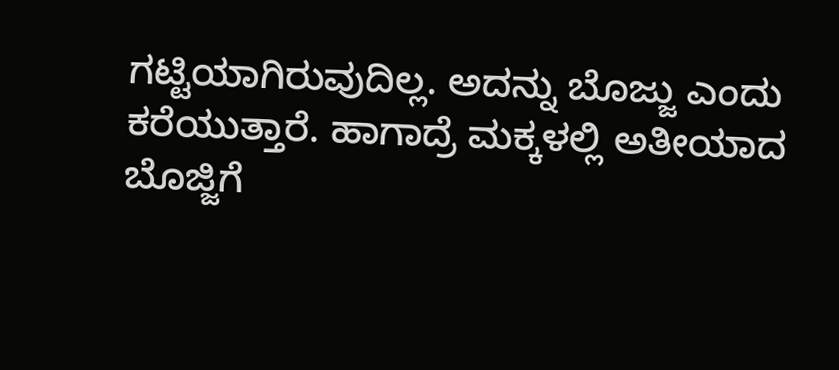ಗಟ್ಟಿಯಾಗಿರುವುದಿಲ್ಲ. ಅದನ್ನು ಬೊಜ್ಜು ಎಂದು ಕರೆಯುತ್ತಾರೆ. ಹಾಗಾದ್ರೆ ಮಕ್ಕಳಲ್ಲಿ ಅತೀಯಾದ ಬೊಜ್ಜಿಗೆ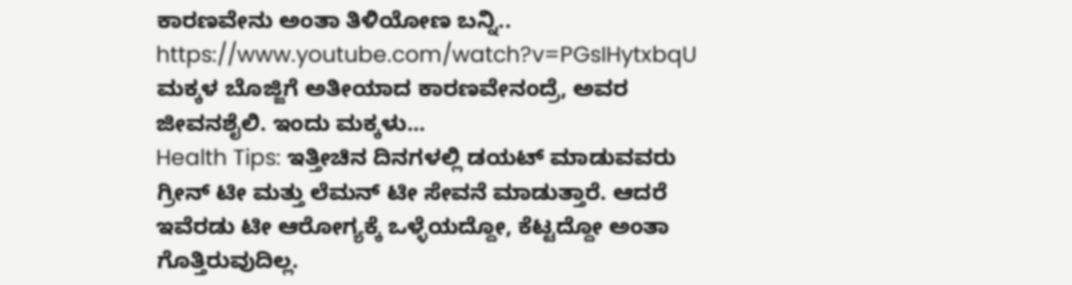ಕಾರಣವೇನು ಅಂತಾ ತಿಳಿಯೋಣ ಬನ್ನಿ..
https://www.youtube.com/watch?v=PGsIHytxbqU
ಮಕ್ಕಳ ಬೊಜ್ಜಿಗೆ ಅತೀಯಾದ ಕಾರಣವೇನಂದ್ರೆ, ಅವರ ಜೀವನಶೈಲಿ. ಇಂದು ಮಕ್ಕಳು...
Health Tips: ಇತ್ತೀಚಿನ ದಿನಗಳಲ್ಲಿ ಡಯಟ್ ಮಾಡುವವರು ಗ್ರೀನ್ ಟೀ ಮತ್ತು ಲೆಮನ್ ಟೀ ಸೇವನೆ ಮಾಡುತ್ತಾರೆ. ಆದರೆ ಇವೆರಡು ಟೀ ಆರೋಗ್ಯಕ್ಕೆ ಒಳ್ಳೆಯದ್ದೋ, ಕೆಟ್ಟದ್ದೋ ಅಂತಾ ಗೊತ್ತಿರುವುದಿಲ್ಲ.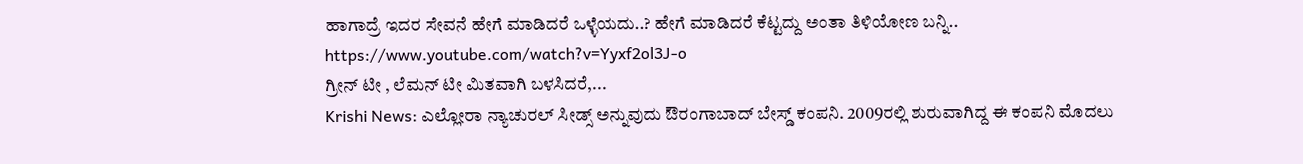ಹಾಗಾದ್ರೆ ಇದರ ಸೇವನೆ ಹೇಗೆ ಮಾಡಿದರೆ ಒಳ್ಳೆಯದು..? ಹೇಗೆ ಮಾಡಿದರೆ ಕೆಟ್ಟದ್ದು ಅಂತಾ ತಿಳಿಯೋಣ ಬನ್ನಿ..
https://www.youtube.com/watch?v=Yyxf2ol3J-o
ಗ್ರೀನ್ ಟೀ , ಲೆಮನ್ ಟೀ ಮಿತವಾಗಿ ಬಳಸಿದರೆ,...
Krishi News: ಎಲ್ಲೋರಾ ನ್ಯಾಚುರಲ್ ಸೀಡ್ಸ್ ಅನ್ನುವುದು ಔರಂಗಾಬಾದ್ ಬೇಸ್ಡ್ ಕಂಪನಿ. 2009ರಲ್ಲಿ ಶುರುವಾಗಿದ್ದ ಈ ಕಂಪನಿ ಮೊದಲು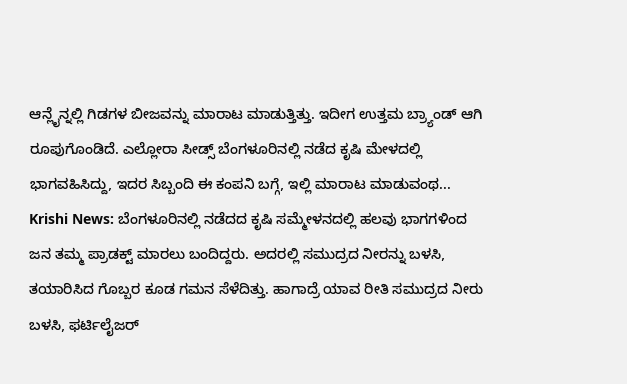ಆನ್ಲೈನ್ನಲ್ಲಿ ಗಿಡಗಳ ಬೀಜವನ್ನು ಮಾರಾಟ ಮಾಡುತ್ತಿತ್ತು. ಇದೀಗ ಉತ್ತಮ ಬ್ರ್ಯಾಂಡ್ ಆಗಿ ರೂಪುಗೊಂಡಿದೆ. ಎಲ್ಲೋರಾ ಸೀಡ್ಸ್ ಬೆಂಗಳೂರಿನಲ್ಲಿ ನಡೆದ ಕೃಷಿ ಮೇಳದಲ್ಲಿ ಭಾಗವಹಿಸಿದ್ದು, ಇದರ ಸಿಬ್ಬಂದಿ ಈ ಕಂಪನಿ ಬಗ್ಗೆ, ಇಲ್ಲಿ ಮಾರಾಟ ಮಾಡುವಂಥ...
Krishi News: ಬೆಂಗಳೂರಿನಲ್ಲಿ ನಡೆದದ ಕೃಷಿ ಸಮ್ಮೇಳನದಲ್ಲಿ ಹಲವು ಭಾಗಗಳಿಂದ ಜನ ತಮ್ಮ ಪ್ರಾಡಕ್ಟ್ ಮಾರಲು ಬಂದಿದ್ದರು. ಅದರಲ್ಲಿ ಸಮುದ್ರದ ನೀರನ್ನು ಬಳಸಿ, ತಯಾರಿಸಿದ ಗೊಬ್ಬರ ಕೂಡ ಗಮನ ಸೆಳೆದಿತ್ತು. ಹಾಗಾದ್ರೆ ಯಾವ ರೀತಿ ಸಮುದ್ರದ ನೀರು ಬಳಸಿ, ಫರ್ಟಿಲೈಜರ್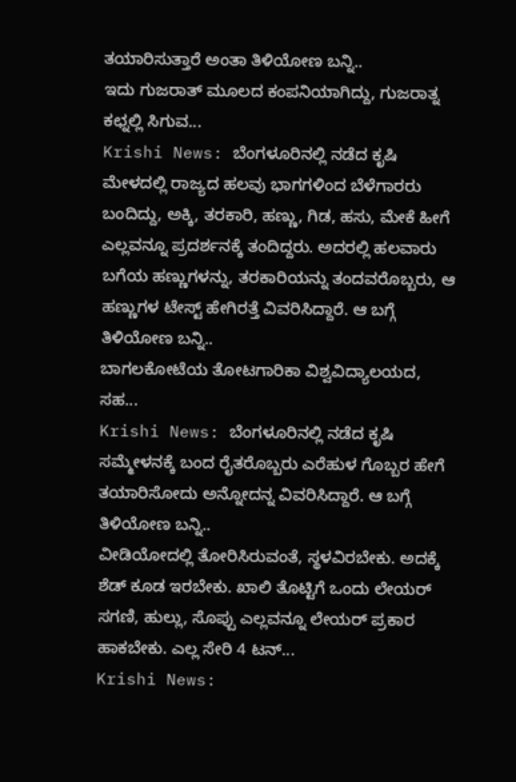ತಯಾರಿಸುತ್ತಾರೆ ಅಂತಾ ತಿಳಿಯೋಣ ಬನ್ನಿ..
ಇದು ಗುಜರಾತ್ ಮೂಲದ ಕಂಪನಿಯಾಗಿದ್ದು, ಗುಜರಾತ್ನ ಕಛ್ನಲ್ಲಿ ಸಿಗುವ...
Krishi News: ಬೆಂಗಳೂರಿನಲ್ಲಿ ನಡೆದ ಕೃಷಿ ಮೇಳದಲ್ಲಿ ರಾಜ್ಯದ ಹಲವು ಭಾಗಗಳಿಂದ ಬೆಳೆಗಾರರು ಬಂದಿದ್ದು, ಅಕ್ಕಿ, ತರಕಾರಿ, ಹಣ್ಣು, ಗಿಡ, ಹಸು, ಮೇಕೆ ಹೀಗೆ ಎಲ್ಲವನ್ನೂ ಪ್ರದರ್ಶನಕ್ಕೆ ತಂದಿದ್ದರು. ಅದರಲ್ಲಿ ಹಲವಾರು ಬಗೆಯ ಹಣ್ಣುಗಳನ್ನು, ತರಕಾರಿಯನ್ನು ತಂದವರೊಬ್ಬರು, ಆ ಹಣ್ಣುಗಳ ಟೇಸ್ಟ್ ಹೇಗಿರತ್ತೆ ವಿವರಿಸಿದ್ದಾರೆ. ಆ ಬಗ್ಗೆ ತಿಳಿಯೋಣ ಬನ್ನಿ..
ಬಾಗಲಕೋಟೆಯ ತೋಟಗಾರಿಕಾ ವಿಶ್ವವಿದ್ಯಾಲಯದ, ಸಹ...
Krishi News: ಬೆಂಗಳೂರಿನಲ್ಲಿ ನಡೆದ ಕೃಷಿ ಸಮ್ಮೇಳನಕ್ಕೆ ಬಂದ ರೈತರೊಬ್ಬರು ಎರೆಹುಳ ಗೊಬ್ಬರ ಹೇಗೆ ತಯಾರಿಸೋದು ಅನ್ನೋದನ್ನ ವಿವರಿಸಿದ್ದಾರೆ. ಆ ಬಗ್ಗೆ ತಿಳಿಯೋಣ ಬನ್ನಿ..
ವೀಡಿಯೋದಲ್ಲಿ ತೋರಿಸಿರುವಂತೆ, ಸ್ಥಳವಿರಬೇಕು. ಅದಕ್ಕೆ ಶೆಡ್ ಕೂಡ ಇರಬೇಕು. ಖಾಲಿ ತೊಟ್ಟಿಗೆ ಒಂದು ಲೇಯರ್ ಸಗಣಿ, ಹುಲ್ಲು, ಸೊಪ್ಪು ಎಲ್ಲವನ್ನೂ ಲೇಯರ್ ಪ್ರಕಾರ ಹಾಕಬೇಕು. ಎಲ್ಲ ಸೇರಿ 4 ಟನ್...
Krishi News: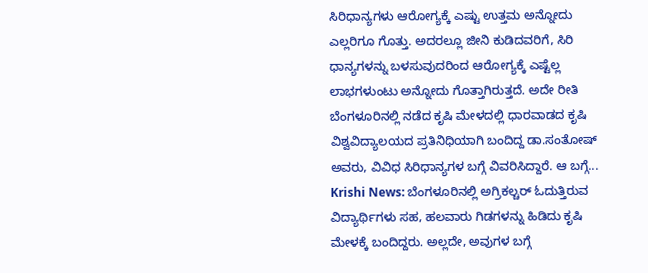ಸಿರಿಧಾನ್ಯಗಳು ಆರೋಗ್ಯಕ್ಕೆ ಎಷ್ಟು ಉತ್ತಮ ಅನ್ನೋದು ಎಲ್ಲರಿಗೂ ಗೊತ್ತು. ಅದರಲ್ಲೂ ಜೀನಿ ಕುಡಿದವರಿಗೆ, ಸಿರಿ ಧಾನ್ಯಗಳನ್ನು ಬಳಸುವುದರಿಂದ ಆರೋಗ್ಯಕ್ಕೆ ಎಷ್ಟೆಲ್ಲ ಲಾಭಗಳುಂಟು ಅನ್ನೋದು ಗೊತ್ತಾಗಿರುತ್ತದೆ. ಅದೇ ರೀತಿ ಬೆಂಗಳೂರಿನಲ್ಲಿ ನಡೆದ ಕೃಷಿ ಮೇಳದಲ್ಲಿ ಧಾರವಾಡದ ಕೃಷಿ ವಿಶ್ವವಿದ್ಯಾಲಯದ ಪ್ರತಿನಿಧಿಯಾಗಿ ಬಂದಿದ್ದ ಡಾ.ಸಂತೋಷ್ ಅವರು, ವಿವಿಧ ಸಿರಿಧಾನ್ಯಗಳ ಬಗ್ಗೆ ವಿವರಿಸಿದ್ದಾರೆ. ಆ ಬಗ್ಗೆ...
Krishi News: ಬೆಂಗಳೂರಿನಲ್ಲಿ ಅಗ್ರಿಕಲ್ಚರ್ ಓದುತ್ತಿರುವ ವಿದ್ಯಾರ್ಥಿಗಳು ಸಹ, ಹಲವಾರು ಗಿಡಗಳನ್ನು ಹಿಡಿದು ಕೃಷಿ ಮೇಳಕ್ಕೆ ಬಂದಿದ್ದರು. ಅಲ್ಲದೇ, ಅವುಗಳ ಬಗ್ಗೆ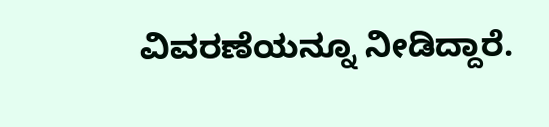ವಿವರಣೆಯನ್ನೂ ನೀಡಿದ್ದಾರೆ.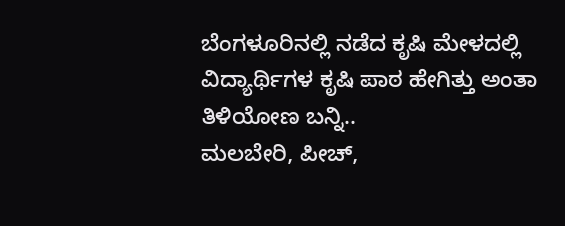ಬೆಂಗಳೂರಿನಲ್ಲಿ ನಡೆದ ಕೃಷಿ ಮೇಳದಲ್ಲಿ ವಿದ್ಯಾರ್ಥಿಗಳ ಕೃಷಿ ಪಾಠ ಹೇಗಿತ್ತು ಅಂತಾ ತಿಳಿಯೋಣ ಬನ್ನಿ..
ಮಲಬೇರಿ, ಪೀಚ್,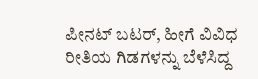ಪೀನಟ್ ಬಟರ್, ಹೀಗೆ ವಿವಿಧ ರೀತಿಯ ಗಿಡಗಳನ್ನು ಬೆಳೆಸಿದ್ದ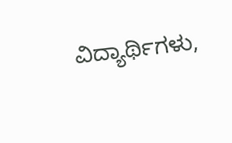ವಿದ್ಯಾರ್ಥಿಗಳು,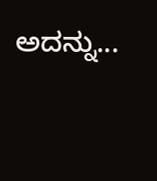ಅದನ್ನು...